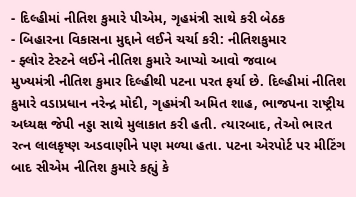- દિલ્હીમાં નીતિશ કુમારે પીએમ, ગૃહમંત્રી સાથે કરી બેઠક
- બિહારના વિકાસના મુદ્દાને લઈને ચર્ચા કરી: નીતિશકુમાર
- ફ્લોર ટેસ્ટને લઈને નીતિશ કુમારે આપ્યો આવો જવાબ
મુખ્યમંત્રી નીતિશ કુમાર દિલ્હીથી પટના પરત ફર્યા છે. દિલ્હીમાં નીતિશ કુમારે વડાપ્રધાન નરેન્દ્ર મોદી, ગૃહમંત્રી અમિત શાહ, ભાજપના રાષ્ટ્રીય અધ્યક્ષ જેપી નડ્ડા સાથે મુલાકાત કરી હતી. ત્યારબાદ, તેઓ ભારત રત્ન લાલકૃષ્ણ અડવાણીને પણ મળ્યા હતા. પટના એરપોર્ટ પર મીટિંગ બાદ સીએમ નીતિશ કુમારે કહ્યું કે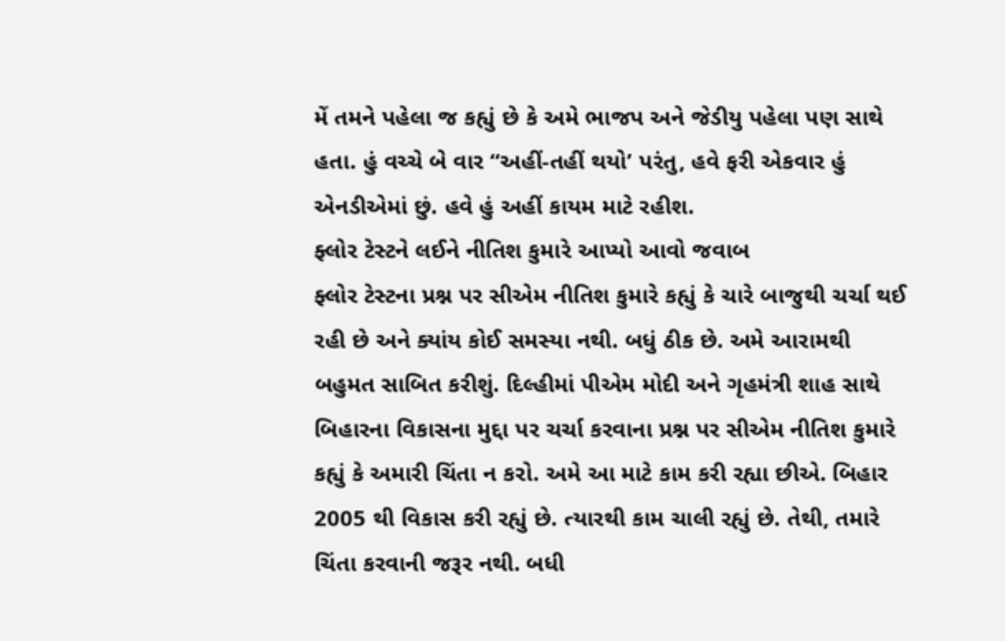મેં તમને પહેલા જ કહ્યું છે કે અમે ભાજપ અને જેડીયુ પહેલા પણ સાથે હતા. હું વચ્ચે બે વાર “અહીં-તહીં થયો’ પરંતુ, હવે ફરી એકવાર હું એનડીએમાં છું. હવે હું અહીં કાયમ માટે રહીશ.
ફ્લોર ટેસ્ટને લઈને નીતિશ કુમારે આપ્યો આવો જવાબ
ફ્લોર ટેસ્ટના પ્રશ્ન પર સીએમ નીતિશ કુમારે કહ્યું કે ચારે બાજુથી ચર્ચા થઈ રહી છે અને ક્યાંય કોઈ સમસ્યા નથી. બધું ઠીક છે. અમે આરામથી બહુમત સાબિત કરીશું. દિલ્હીમાં પીએમ મોદી અને ગૃહમંત્રી શાહ સાથે બિહારના વિકાસના મુદ્દા પર ચર્ચા કરવાના પ્રશ્ન પર સીએમ નીતિશ કુમારે કહ્યું કે અમારી ચિંતા ન કરો. અમે આ માટે કામ કરી રહ્યા છીએ. બિહાર 2005 થી વિકાસ કરી રહ્યું છે. ત્યારથી કામ ચાલી રહ્યું છે. તેથી, તમારે ચિંતા કરવાની જરૂર નથી. બધી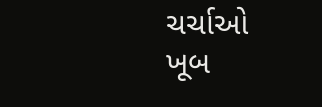ચર્ચાઓ ખૂબ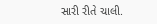સારી રીતે ચાલી.